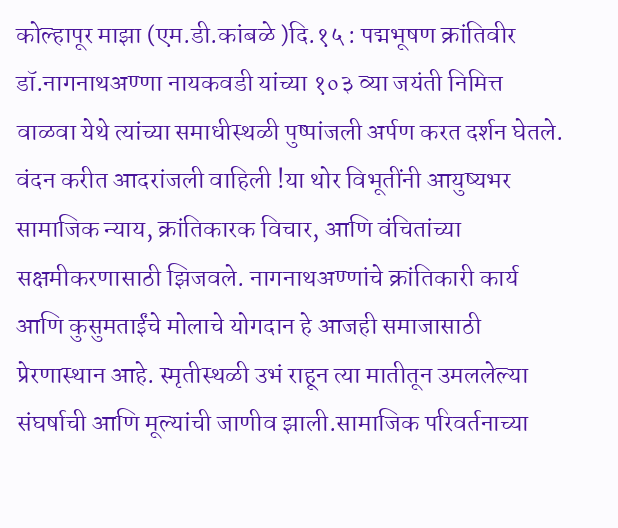कोल्हापूर माझा (एम.डी.कांबळे )दि.१५ : पद्मभूषण क्रांतिवीर डॉ.नागनाथअण्णा नायकवडी यांच्या १०३ व्या जयंती निमित्त वाळवा येथे त्यांच्या समाधीस्थळी पुष्पांजली अर्पण करत दर्शन घेतले. वंदन करीत आदरांजली वाहिली !या थोर विभूतींनी आयुष्यभर सामाजिक न्याय, क्रांतिकारक विचार, आणि वंचितांच्या सक्षमीकरणासाठी झिजवले. नागनाथअण्णांचे क्रांतिकारी कार्य आणि कुसुमताईंचे मोलाचे योगदान हे आजही समाजासाठी प्रेरणास्थान आहे. स्मृतीस्थळी उभं राहून त्या मातीतून उमललेल्या संघर्षाची आणि मूल्यांची जाणीव झाली.सामाजिक परिवर्तनाच्या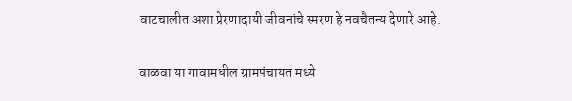वाटचालीत अशा प्रेरणादायी जीवनांचे स्मरण हे नवचैतन्य देणारे आहे.

वाळवा या गावामधील ग्रामपंचायत मध्ये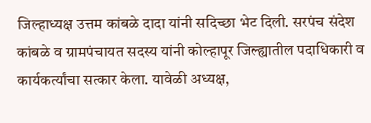जिल्हाध्यक्ष उत्तम कांबळे दादा यांनी सदिच्छा भेट दिली. सरपंच संदेश कांबळे व ग्रामपंचायत सदस्य यांनी कोल्हापूर जिल्ह्यातील पदाधिकारी व कार्यकर्त्यांचा सत्कार केला. यावेळी अध्यक्ष,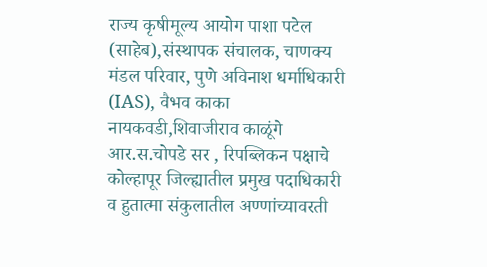राज्य कृषीमूल्य आयोग पाशा पटेल (साहेब),संस्थापक संचालक, चाणक्य मंडल परिवार, पुणे अविनाश धर्माधिकारी (IAS), वैभव काका नायकवडी,शिवाजीराव काळूंगे आर.स.चोपडे सर , रिपब्लिकन पक्षाचे कोल्हापूर जिल्ह्यातील प्रमुख पदाधिकारी व हुतात्मा संकुलातील अण्णांच्यावरती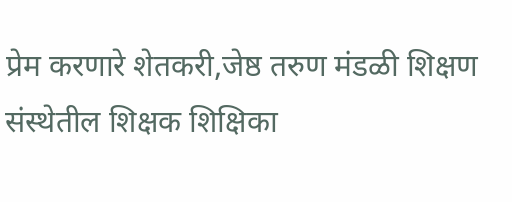प्रेम करणारे शेतकरी,जेष्ठ तरुण मंडळी शिक्षण संस्थेतील शिक्षक शिक्षिका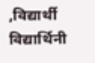,विद्यार्थी विद्यार्थिनी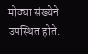मोठ्या संख्येने उपस्थित होते.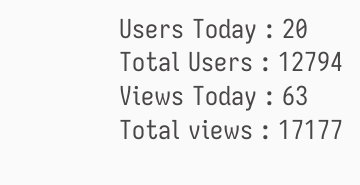Users Today : 20
Total Users : 12794
Views Today : 63
Total views : 17177